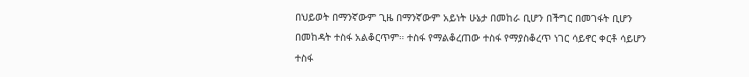በህይወት በማንኛውም ጊዜ በማንኛውም አይነት ሁኔታ በመከራ ቢሆን በችግር በመገፋት ቢሆን በመከዳት ተስፋ አልቆርጥም። ተስፋ የማልቆረጠው ተስፋ የማያስቆረጥ ነገር ሳይኖር ቀርቶ ሳይሆን ተስፋ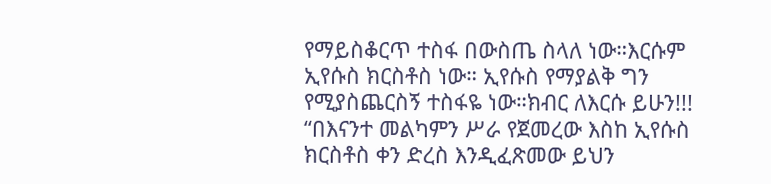የማይስቆርጥ ተስፋ በውስጤ ስላለ ነው።እርሱም ኢየሱስ ክርስቶስ ነው። ኢየሱስ የማያልቅ ግን የሚያስጨርስኝ ተስፋዬ ነው።ክብር ለእርሱ ይሁን!!! “በእናንተ መልካምን ሥራ የጀመረው እስከ ኢየሱስ ክርስቶስ ቀን ድረስ እንዲፈጽመው ይህን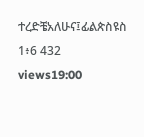ተረድቼአለሁና፤ፊልጵስዩስ 1፥6 432 views19:00